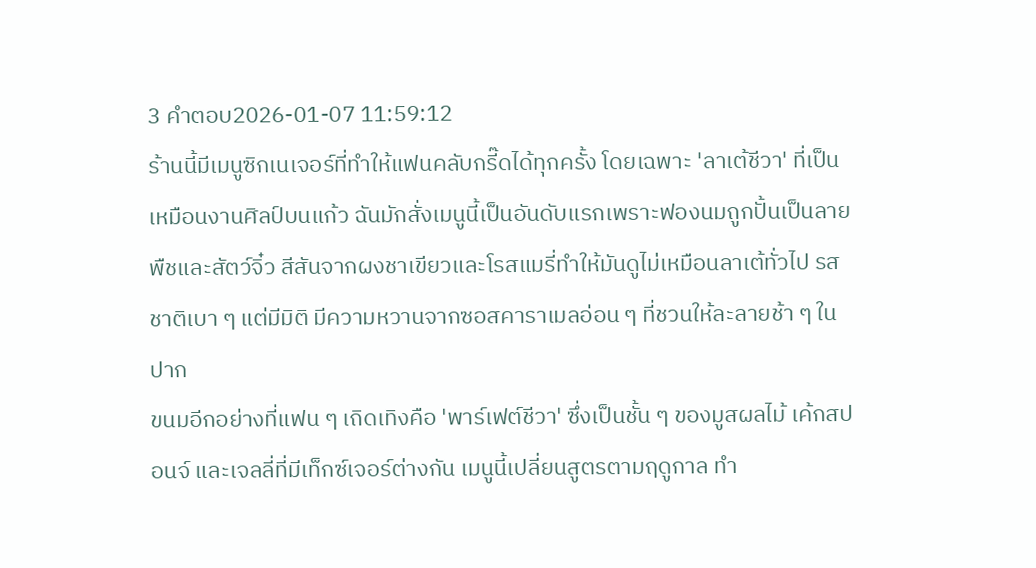3 คำตอบ2026-01-07 11:59:12
ร้านนี้มีเมนูซิกเนเจอร์ที่ทำให้แฟนคลับกรี๊ดได้ทุกครั้ง โดยเฉพาะ 'ลาเต้ชีวา' ที่เป็นเหมือนงานศิลป์บนแก้ว ฉันมักสั่งเมนูนี้เป็นอันดับแรกเพราะฟองนมถูกปั้นเป็นลายพืชและสัตว์จิ๋ว สีสันจากผงชาเขียวและโรสแมรี่ทำให้มันดูไม่เหมือนลาเต้ทั่วไป รสชาติเบา ๆ แต่มีมิติ มีความหวานจากซอสคาราเมลอ่อน ๆ ที่ชวนให้ละลายช้า ๆ ในปาก
ขนมอีกอย่างที่แฟน ๆ เถิดเทิงคือ 'พาร์เฟต์ชีวา' ซึ่งเป็นชั้น ๆ ของมูสผลไม้ เค้กสปอนจ์ และเจลลี่ที่มีเท็กซ์เจอร์ต่างกัน เมนูนี้เปลี่ยนสูตรตามฤดูกาล ทำ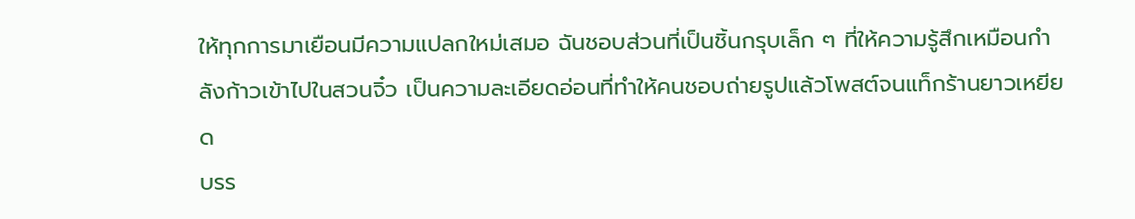ให้ทุกการมาเยือนมีความแปลกใหม่เสมอ ฉันชอบส่วนที่เป็นชิ้นกรุบเล็ก ๆ ที่ให้ความรู้สึกเหมือนกำลังก้าวเข้าไปในสวนจิ๋ว เป็นความละเอียดอ่อนที่ทำให้คนชอบถ่ายรูปแล้วโพสต์จนแท็กร้านยาวเหยียด
บรร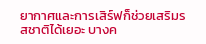ยากาศและการเสิร์ฟก็ช่วยเสริมรสชาติได้เยอะ บางค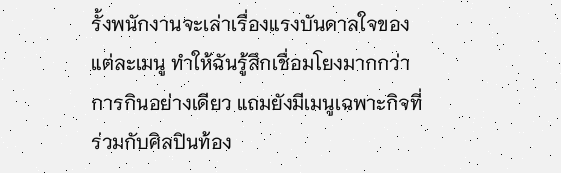รั้งพนักงานจะเล่าเรื่องแรงบันดาลใจของแต่ละเมนู ทำให้ฉันรู้สึกเชื่อมโยงมากกว่าการกินอย่างเดียว แถมยังมีเมนูเฉพาะกิจที่ร่วมกับศิลปินท้อง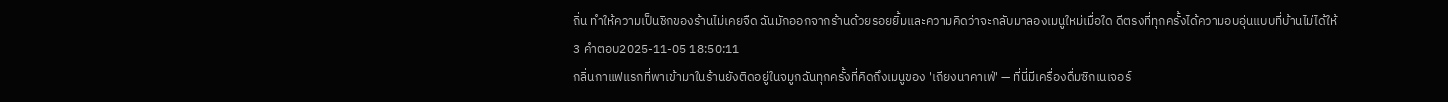ถิ่น ทำให้ความเป็นชิกของร้านไม่เคยจืด ฉันมักออกจากร้านด้วยรอยยิ้มและความคิดว่าจะกลับมาลองเมนูใหม่เมื่อใด ดีตรงที่ทุกครั้งได้ความอบอุ่นแบบที่บ้านไม่ได้ให้
3 คำตอบ2025-11-05 18:50:11
กลิ่นกาแฟแรกที่พาเข้ามาในร้านยังติดอยู่ในจมูกฉันทุกครั้งที่คิดถึงเมนูของ 'เถียงนาคาเฟ่' — ที่นี่มีเครื่องดื่มซิกเนเจอร์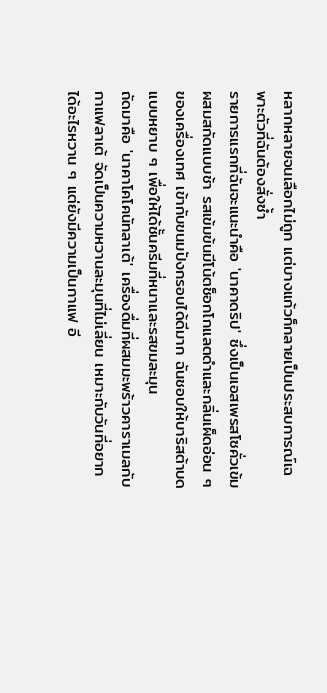หลากหลายจนเลือกไม่ถูก แต่บางแก้วก็กลายเป็นประสบการณ์เฉพาะตัวที่ฉันต้องสั่งซ้ำ
รายการแรกที่ฉันจะแนะนำคือ 'นาคาดริป' ซึ่งเป็นเอสเพรสโซคั่วเข้มผสมสกัดแบบช้า รสเข้มข้นมีโน้ตช็อกโกแลตดำและกลิ่นเผ็ดอ่อน ๆ ของเครื่องเทศ เข้ากับขนมปังกรอบได้ดีมาก ฉันชอบให้บาริสต้าบดแบบหยาบ ๆ เพื่อให้ได้ชั้นครีมที่หนาและรสขมละมุน
ถัดมาคือ 'นาคาโคโคนัทลาเต้' เครื่องดื่มที่ผสมมะพร้าวคาราเมลกับกาแฟลาเต้ จัดเป็นความหวานละมุนที่ไม่เลี่ยน เหมาะกับวันที่อยากได้อะไรหวาน ๆ แต่ยังมีความเป็นกาแฟ อี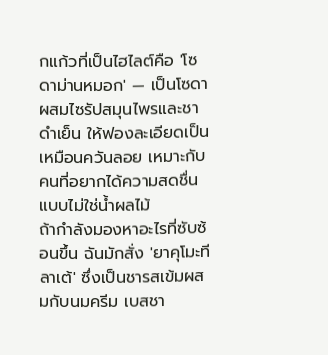กแก้วที่เป็นไฮไลต์คือ 'โซดาม่านหมอก' — เป็นโซดาผสมไซรัปสมุนไพรและชาดำเย็น ให้ฟองละเอียดเป็นเหมือนควันลอย เหมาะกับคนที่อยากได้ความสดชื่นแบบไม่ใช่น้ำผลไม้
ถ้ากำลังมองหาอะไรที่ซับซ้อนขึ้น ฉันมักสั่ง 'ยาคุโมะทีลาเต้' ซึ่งเป็นชารสเข้มผสมกับนมครีม เบสชา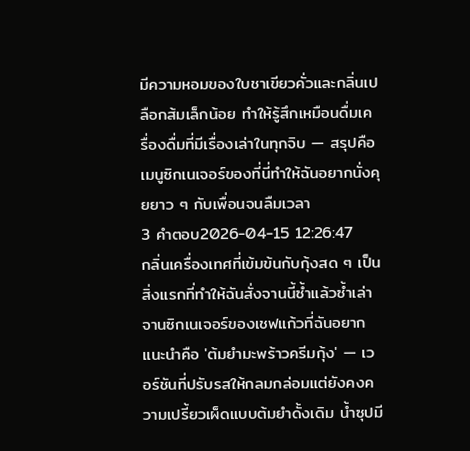มีความหอมของใบชาเขียวคั่วและกลิ่นเปลือกส้มเล็กน้อย ทำให้รู้สึกเหมือนดื่มเครื่องดื่มที่มีเรื่องเล่าในทุกจิบ — สรุปคือเมนูซิกเนเจอร์ของที่นี่ทำให้ฉันอยากนั่งคุยยาว ๆ กับเพื่อนจนลืมเวลา
3 คำตอบ2026-04-15 12:26:47
กลิ่นเครื่องเทศที่เข้มข้นกับกุ้งสด ๆ เป็นสิ่งแรกที่ทำให้ฉันสั่งจานนี้ซ้ำแล้วซ้ำเล่า
จานซิกเนเจอร์ของเชฟแก้วที่ฉันอยากแนะนำคือ 'ต้มยำมะพร้าวครีมกุ้ง' — เวอร์ชันที่ปรับรสให้กลมกล่อมแต่ยังคงความเปรี้ยวเผ็ดแบบต้มยำดั้งเดิม น้ำซุปมี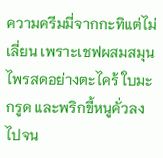ความครีมมี่จากกะทิแต่ไม่เลี่ยน เพราะเชฟผสมสมุนไพรสดอย่างตะไคร้ ใบมะกรูด และพริกขี้หนูคั่วลงไปจน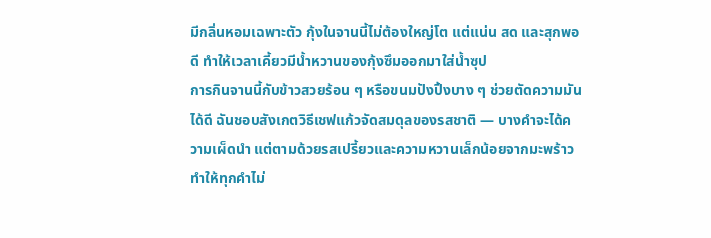มีกลิ่นหอมเฉพาะตัว กุ้งในจานนี้ไม่ต้องใหญ่โต แต่แน่น สด และสุกพอดี ทำให้เวลาเคี้ยวมีน้ำหวานของกุ้งซึมออกมาใส่น้ำซุป
การกินจานนี้กับข้าวสวยร้อน ๆ หรือขนมปังปิ้งบาง ๆ ช่วยตัดความมันได้ดี ฉันชอบสังเกตวิธีเชฟแก้วจัดสมดุลของรสชาติ — บางคำจะได้ความเผ็ดนำ แต่ตามด้วยรสเปรี้ยวและความหวานเล็กน้อยจากมะพร้าว ทำให้ทุกคำไม่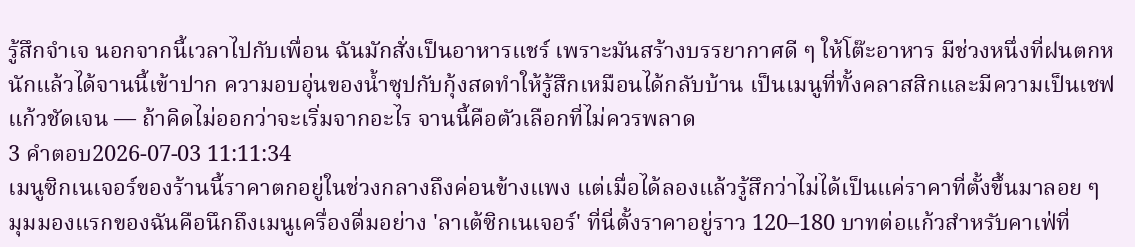รู้สึกจำเจ นอกจากนี้เวลาไปกับเพื่อน ฉันมักสั่งเป็นอาหารแชร์ เพราะมันสร้างบรรยากาศดี ๆ ให้โต๊ะอาหาร มีช่วงหนึ่งที่ฝนตกหนักแล้วได้จานนี้เข้าปาก ความอบอุ่นของน้ำซุปกับกุ้งสดทำให้รู้สึกเหมือนได้กลับบ้าน เป็นเมนูที่ทั้งคลาสสิกและมีความเป็นเชฟแก้วชัดเจน — ถ้าคิดไม่ออกว่าจะเริ่มจากอะไร จานนี้คือตัวเลือกที่ไม่ควรพลาด
3 คำตอบ2026-07-03 11:11:34
เมนูซิกเนเจอร์ของร้านนี้ราคาตกอยู่ในช่วงกลางถึงค่อนข้างแพง แต่เมื่อได้ลองแล้วรู้สึกว่าไม่ได้เป็นแค่ราคาที่ตั้งขึ้นมาลอย ๆ
มุมมองแรกของฉันคือนึกถึงเมนูเครื่องดื่มอย่าง 'ลาเต้ซิกเนเจอร์' ที่นี่ตั้งราคาอยู่ราว 120–180 บาทต่อแก้วสำหรับคาเฟ่ที่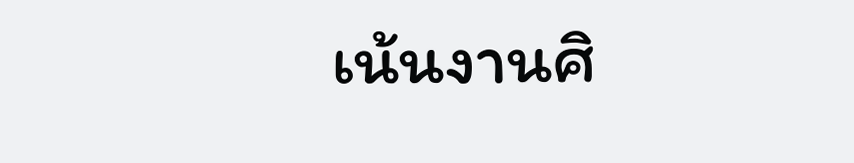เน้นงานศิ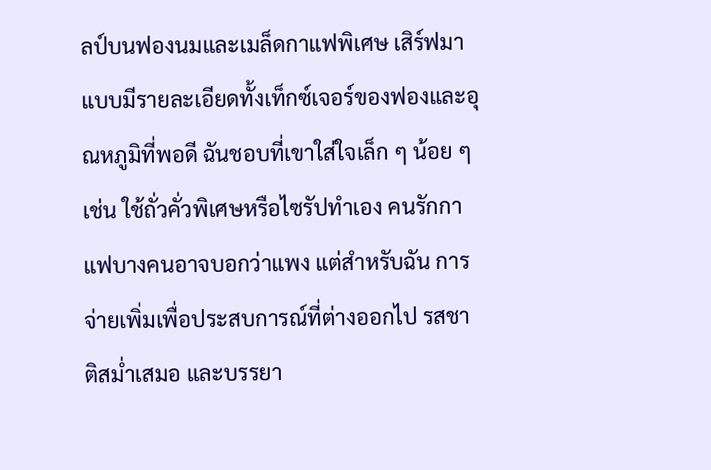ลป์บนฟองนมและเมล็ดกาแฟพิเศษ เสิร์ฟมาแบบมีรายละเอียดทั้งเท็กซ์เจอร์ของฟองและอุณหภูมิที่พอดี ฉันชอบที่เขาใส่ใจเล็ก ๆ น้อย ๆ เช่น ใช้ถั่วคั่วพิเศษหรือไซรัปทำเอง คนรักกาแฟบางคนอาจบอกว่าแพง แต่สำหรับฉัน การจ่ายเพิ่มเพื่อประสบการณ์ที่ต่างออกไป รสชาติสม่ำเสมอ และบรรยา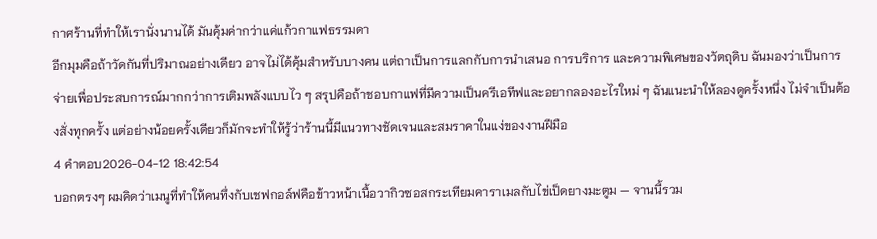กาศร้านที่ทำให้เรานั่งนานได้ มันคุ้มค่ากว่าแค่แก้วกาแฟธรรมดา
อีกมุมคือถ้าวัดกันที่ปริมาณอย่างเดียว อาจไม่ได้คุ้มสำหรับบางคน แต่ถาเป็นการแลกกับการนำเสนอ การบริการ และความพิเศษของวัตถุดิบ ฉันมองว่าเป็นการจ่ายเพื่อประสบการณ์มากกว่าการเติมพลังแบบไว ๆ สรุปคือถ้าชอบกาแฟที่มีความเป็นครีเอทีฟและอยากลองอะไรใหม่ ๆ ฉันแนะนำให้ลองดูครั้งหนึ่ง ไม่จำเป็นต้องสั่งทุกครั้ง แต่อย่างน้อยครั้งเดียวก็มักจะทำให้รู้ว่าร้านนี้มีแนวทางชัดเจนและสมราคาในแง่ของงานฝีมือ
4 คำตอบ2026-04-12 18:42:54
บอกตรงๆ ผมคิดว่าเมนูที่ทำให้คนทึ่งกับเชฟกอล์ฟคือข้าวหน้าเนื้อวากิวซอสกระเทียมคาราเมลกับไข่เป็ดยางมะตูม — จานนี้รวม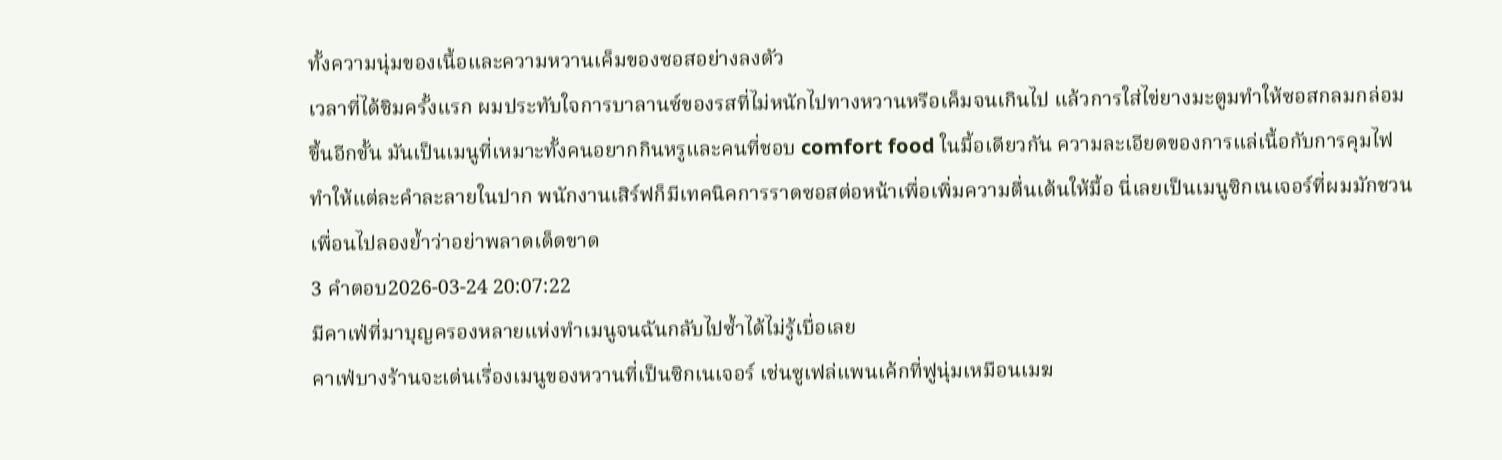ทั้งความนุ่มของเนื้อและความหวานเค็มของซอสอย่างลงตัว
เวลาที่ได้ชิมครั้งแรก ผมประทับใจการบาลานซ์ของรสที่ไม่หนักไปทางหวานหรือเค็มจนเกินไป แล้วการใส่ไข่ยางมะตูมทำให้ซอสกลมกล่อมขึ้นอีกขั้น มันเป็นเมนูที่เหมาะทั้งคนอยากกินหรูและคนที่ชอบ comfort food ในมื้อเดียวกัน ความละเอียดของการแล่เนื้อกับการคุมไฟทำให้แต่ละคำละลายในปาก พนักงานเสิร์ฟก็มีเทคนิคการราดซอสต่อหน้าเพื่อเพิ่มความตื่นเต้นให้มื้อ นี่เลยเป็นเมนูซิกเนเจอร์ที่ผมมักชวนเพื่อนไปลองย้ำว่าอย่าพลาดเด็ดขาด
3 คำตอบ2026-03-24 20:07:22
มีคาเฟ่ที่มาบุญครองหลายแห่งทำเมนูจนฉันกลับไปซ้ำได้ไม่รู้เบื่อเลย
คาเฟ่บางร้านจะเด่นเรื่องเมนูของหวานที่เป็นซิกเนเจอร์ เช่นซูเฟล่แพนเค้กที่ฟูนุ่มเหมือนเมฆ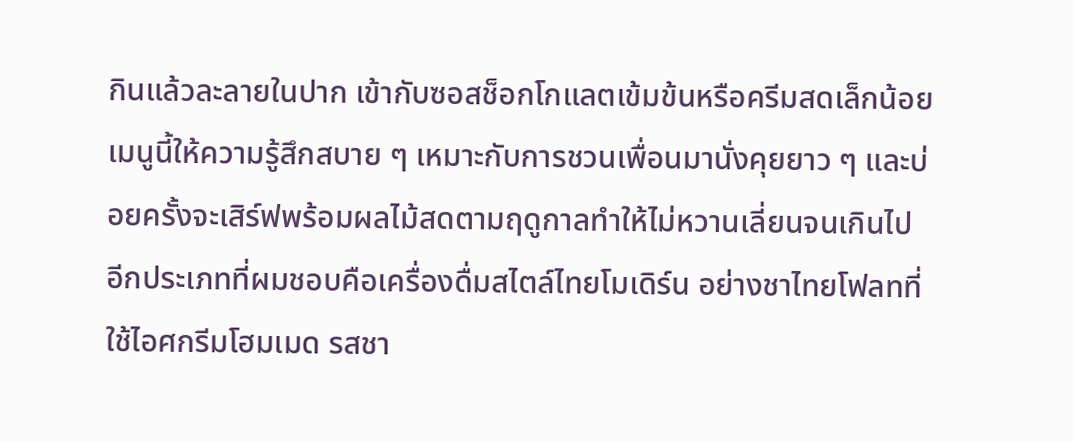กินแล้วละลายในปาก เข้ากับซอสช็อกโกแลตเข้มข้นหรือครีมสดเล็กน้อย เมนูนี้ให้ความรู้สึกสบาย ๆ เหมาะกับการชวนเพื่อนมานั่งคุยยาว ๆ และบ่อยครั้งจะเสิร์ฟพร้อมผลไม้สดตามฤดูกาลทำให้ไม่หวานเลี่ยนจนเกินไป
อีกประเภทที่ผมชอบคือเครื่องดื่มสไตล์ไทยโมเดิร์น อย่างชาไทยโฟลทที่ใช้ไอศกรีมโฮมเมด รสชา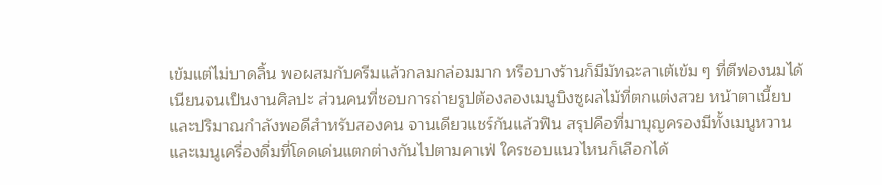เข้มแต่ไม่บาดลิ้น พอผสมกับครีมแล้วกลมกล่อมมาก หรือบางร้านก็มีมัทฉะลาเต้เข้ม ๆ ที่ตีฟองนมได้เนียนจนเป็นงานศิลปะ ส่วนคนที่ชอบการถ่ายรูปต้องลองเมนูบิงซูผลไม้ที่ตกแต่งสวย หน้าตาเนี้ยบและปริมาณกำลังพอดีสำหรับสองคน จานเดียวแชร์กันแล้วฟิน สรุปคือที่มาบุญครองมีทั้งเมนูหวานและเมนูเครื่องดื่มที่โดดเด่นแตกต่างกันไปตามคาเฟ่ ใครชอบแนวไหนก็เลือกได้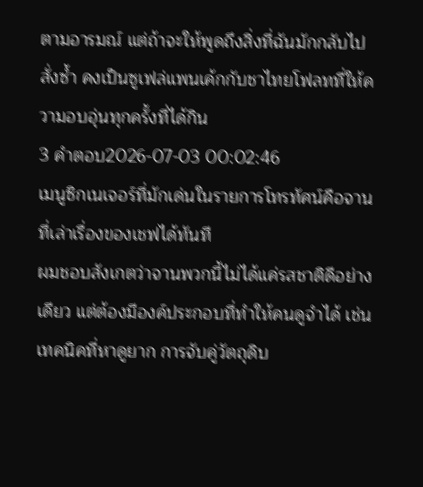ตามอารมณ์ แต่ถ้าจะให้พูดถึงสิ่งที่ฉันมักกลับไปสั่งซ้ำ คงเป็นซูเฟล่แพนเค้กกับชาไทยโฟลทที่ให้ความอบอุ่นทุกครั้งที่ได้กิน
3 คำตอบ2026-07-03 00:02:46
เมนูซิกเนเจอร์ที่มักเด่นในรายการโทรทัศน์คือจานที่เล่าเรื่องของเชฟได้ทันที
ผมชอบสังเกตว่าจานพวกนี้ไม่ได้แค่รสชาติดีอย่างเดียว แต่ต้องมีองค์ประกอบที่ทำให้คนดูจำได้ เช่น เทคนิคที่หาดูยาก การจับคู่วัตถุดิบ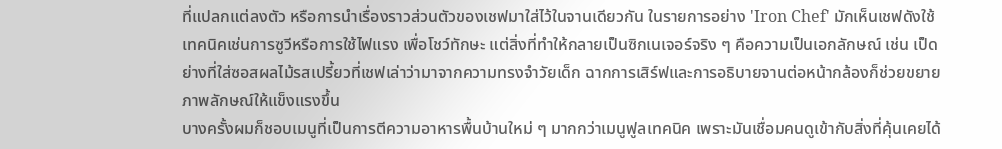ที่แปลกแต่ลงตัว หรือการนำเรื่องราวส่วนตัวของเชฟมาใส่ไว้ในจานเดียวกัน ในรายการอย่าง 'Iron Chef' มักเห็นเชฟดังใช้เทคนิคเช่นการซูวีหรือการใช้ไฟแรง เพื่อโชว์ทักษะ แต่สิ่งที่ทำให้กลายเป็นซิกเนเจอร์จริง ๆ คือความเป็นเอกลักษณ์ เช่น เป็ดย่างที่ใส่ซอสผลไม้รสเปรี้ยวที่เชฟเล่าว่ามาจากความทรงจำวัยเด็ก ฉากการเสิร์ฟและการอธิบายจานต่อหน้ากล้องก็ช่วยขยายภาพลักษณ์ให้แข็งแรงขึ้น
บางครั้งผมก็ชอบเมนูที่เป็นการตีความอาหารพื้นบ้านใหม่ ๆ มากกว่าเมนูฟูลเทคนิค เพราะมันเชื่อมคนดูเข้ากับสิ่งที่คุ้นเคยได้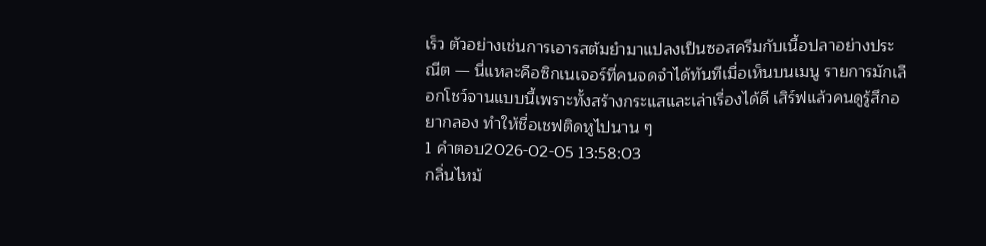เร็ว ตัวอย่างเช่นการเอารสต้มยำมาแปลงเป็นซอสครีมกับเนื้อปลาอย่างประณีต — นี่แหละคือซิกเนเจอร์ที่คนจดจำได้ทันทีเมื่อเห็นบนเมนู รายการมักเลือกโชว์จานแบบนี้เพราะทั้งสร้างกระแสและเล่าเรื่องได้ดี เสิร์ฟแล้วคนดูรู้สึกอยากลอง ทำให้ชื่อเชฟติดหูไปนาน ๆ
1 คำตอบ2026-02-05 13:58:03
กลิ่นไหม้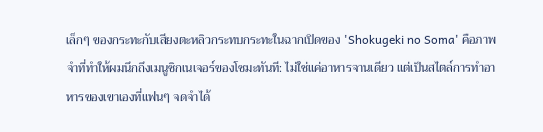เล็กๆ ของกระทะกับเสียงตะหลิวกระทบกระทะในฉากเปิดของ 'Shokugeki no Soma' คือภาพจำที่ทำให้ผมนึกถึงเมนูซิกเนเจอร์ของโซมะทันที: ไม่ใช่แค่อาหารจานเดียว แต่เป็นสไตล์การทำอาหารของเขาเองที่แฟนๆ จดจำได้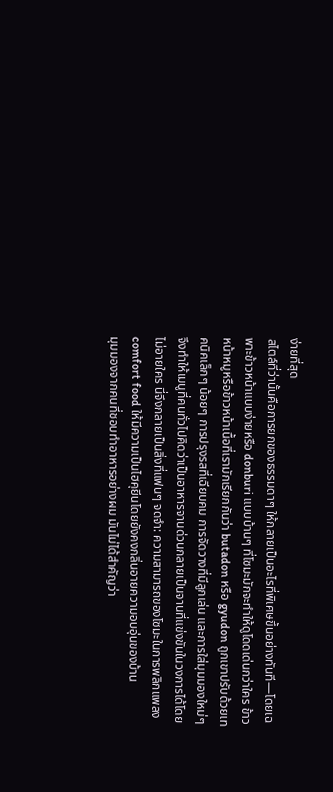ง่ายที่สุด
สไตล์ที่ว่านั้นคือการยกของธรรมดาๆ ให้กลายเป็นอะไรที่พิเศษขึ้นอย่างทันที—โดยเฉพาะข้าวหน้าแบบง่ายหรือ donburi แบบบ้านๆ ที่โซมะมักจะทำให้ดูโดดเด่นกว่าใคร ข้าวหน้าหมูหรือข้าวหน้าเนื้อที่เรามักเรียกกันว่า butadon หรือ gyudon ถูกเขาปรับด้วยเทคนิคเล็กๆ น้อยๆ การปรุงรสที่เฉียบคม การจัดวางที่มีลูกเล่น และการใส่มุมมองใหม่ๆ จึงทำให้เมนูที่คนทั่วไปคิดว่าเป็นอาหารจานด่วนกลายเป็นจานที่แข่งขันในวงการได้โดยไม่อายใคร นี่จึงกลายเป็นสิ่งที่แฟนๆ จดจำ: ความสามารถของโซมะในการพลิกแพลง comfort food ให้มีความเป็นไฮคุยีนโดยยังคงกลิ่นอายความอบอุ่นของบ้าน
มุมมองจากคนที่ชอบทำอาหารอย่างผม มันไม่ได้สำคัญว่า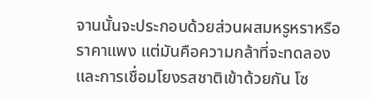จานนั้นจะประกอบด้วยส่วนผสมหรูหราหรือราคาแพง แต่มันคือความกล้าที่จะทดลองและการเชื่อมโยงรสชาติเข้าด้วยกัน โซ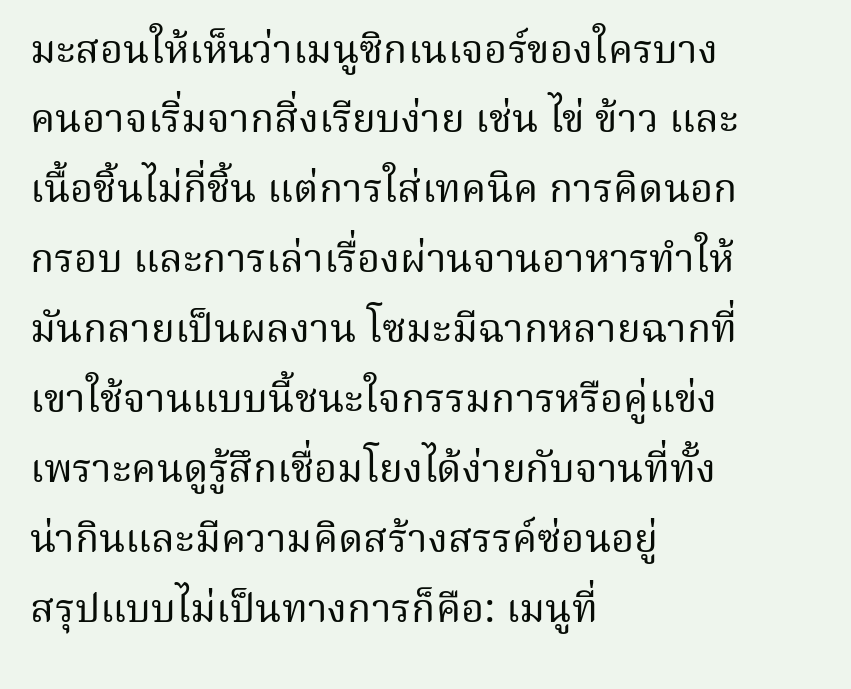มะสอนให้เห็นว่าเมนูซิกเนเจอร์ของใครบางคนอาจเริ่มจากสิ่งเรียบง่าย เช่น ไข่ ข้าว และเนื้อชิ้นไม่กี่ชิ้น แต่การใส่เทคนิค การคิดนอกกรอบ และการเล่าเรื่องผ่านจานอาหารทำให้มันกลายเป็นผลงาน โซมะมีฉากหลายฉากที่เขาใช้จานแบบนี้ชนะใจกรรมการหรือคู่แข่ง เพราะคนดูรู้สึกเชื่อมโยงได้ง่ายกับจานที่ทั้งน่ากินและมีความคิดสร้างสรรค์ซ่อนอยู่
สรุปแบบไม่เป็นทางการก็คือ: เมนูที่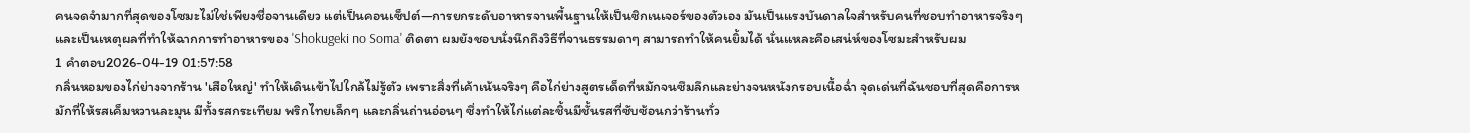คนจดจำมากที่สุดของโซมะไม่ใช่เพียงชื่อจานเดียว แต่เป็นคอนเซ็ปต์—การยกระดับอาหารจานพื้นฐานให้เป็นซิกเนเจอร์ของตัวเอง มันเป็นแรงบันดาลใจสำหรับคนที่ชอบทำอาหารจริงๆ และเป็นเหตุผลที่ทำให้ฉากการทำอาหารของ 'Shokugeki no Soma' ติดตา ผมยังชอบนั่งนึกถึงวิธีที่จานธรรมดาๆ สามารถทำให้คนยิ้มได้ นั่นแหละคือเสน่ห์ของโซมะสำหรับผม
1 คำตอบ2026-04-19 01:57:58
กลิ่นหอมของไก่ย่างจากร้าน 'เสือใหญ่' ทำให้เดินเข้าไปใกล้ไม่รู้ตัว เพราะสิ่งที่เค้าเน้นจริงๆ คือไก่ย่างสูตรเด็ดที่หมักจนซึมลึกและย่างจนหนังกรอบเนื้อฉ่ำ จุดเด่นที่ฉันชอบที่สุดคือการหมักที่ให้รสเค็มหวานละมุน มีทั้งรสกระเทียม พริกไทยเล็กๆ และกลิ่นถ่านอ่อนๆ ซึ่งทำให้ไก่แต่ละชิ้นมีชั้นรสที่ซับซ้อนกว่าร้านทั่ว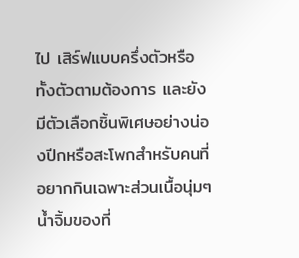ไป เสิร์ฟแบบครึ่งตัวหรือทั้งตัวตามต้องการ และยังมีตัวเลือกชิ้นพิเศษอย่างน่องปีกหรือสะโพกสำหรับคนที่อยากกินเฉพาะส่วนเนื้อนุ่มๆ น้ำจิ้มของที่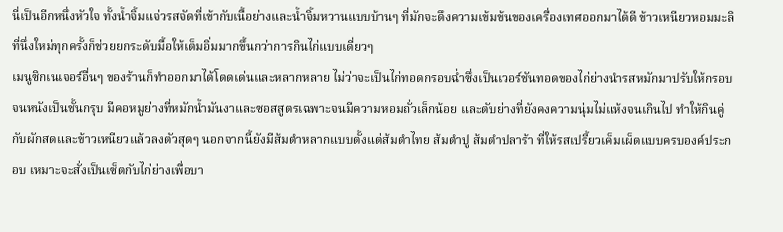นี่เป็นอีกหนึ่งหัวใจ ทั้งน้ำจิ้มแจ่วรสจัดที่เข้ากับเนื้อย่างและน้ำจิ้มหวานแบบบ้านๆ ที่มักจะดึงความเข้มข้นของเครื่องเทศออกมาได้ดี ข้าวเหนียวหอมมะลิที่นึ่งใหม่ทุกครั้งก็ช่วยยกระดับมื้อให้เต็มอิ่มมากขึ้นกว่าการกินไก่แบบเดี่ยวๆ
เมนูซิกเนเจอร์อื่นๆ ของร้านก็ทำออกมาได้โดดเด่นและหลากหลาย ไม่ว่าจะเป็นไก่ทอดกรอบฉ่ำซึ่งเป็นเวอร์ชันทอดของไก่ย่างนำรสหมักมาปรับให้กรอบจนหนังเป็นชั้นกรุบ มีคอหมูย่างที่หมักน้ำมันงาและซอสสูตรเฉพาะจนมีความหอมถั่วเล็กน้อย และตับย่างที่ยังคงความนุ่มไม่แห้งจนเกินไป ทำให้กินคู่กับผักสดและข้าวเหนียวแล้วลงตัวสุดๆ นอกจากนี้ยังมีส้มตำหลากแบบตั้งแต่ส้มตำไทย ส้มตำปู ส้มตำปลาร้า ที่ให้รสเปรี้ยวเค็มเผ็ดแบบครบองค์ประกอบ เหมาะจะสั่งเป็นเซ็ตกับไก่ย่างเพื่อบา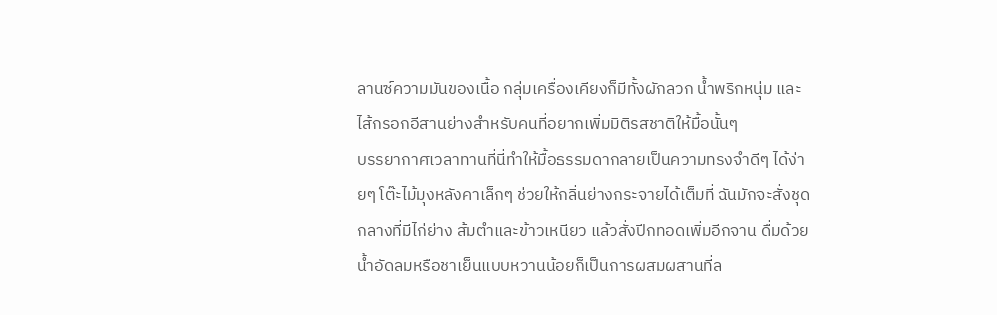ลานซ์ความมันของเนื้อ กลุ่มเครื่องเคียงก็มีทั้งผักลวก น้ำพริกหนุ่ม และไส้กรอกอีสานย่างสำหรับคนที่อยากเพิ่มมิติรสชาติให้มื้อนั้นๆ
บรรยากาศเวลาทานที่นี่ทำให้มื้อธรรมดากลายเป็นความทรงจำดีๆ ได้ง่ายๆ โต๊ะไม้มุงหลังคาเล็กๆ ช่วยให้กลิ่นย่างกระจายได้เต็มที่ ฉันมักจะสั่งชุดกลางที่มีไก่ย่าง ส้มตำและข้าวเหนียว แล้วสั่งปีกทอดเพิ่มอีกจาน ดื่มด้วยน้ำอัดลมหรือชาเย็นแบบหวานน้อยก็เป็นการผสมผสานที่ล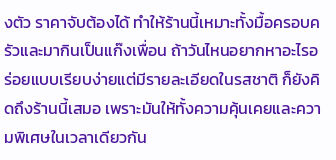งตัว ราคาจับต้องได้ ทำให้ร้านนี้เหมาะทั้งมื้อครอบครัวและมากินเป็นแก๊งเพื่อน ถ้าวันไหนอยากหาอะไรอร่อยแบบเรียบง่ายแต่มีรายละเอียดในรสชาติ ก็ยังคิดถึงร้านนี้เสมอ เพราะมันให้ทั้งความคุ้นเคยและความพิเศษในเวลาเดียวกัน